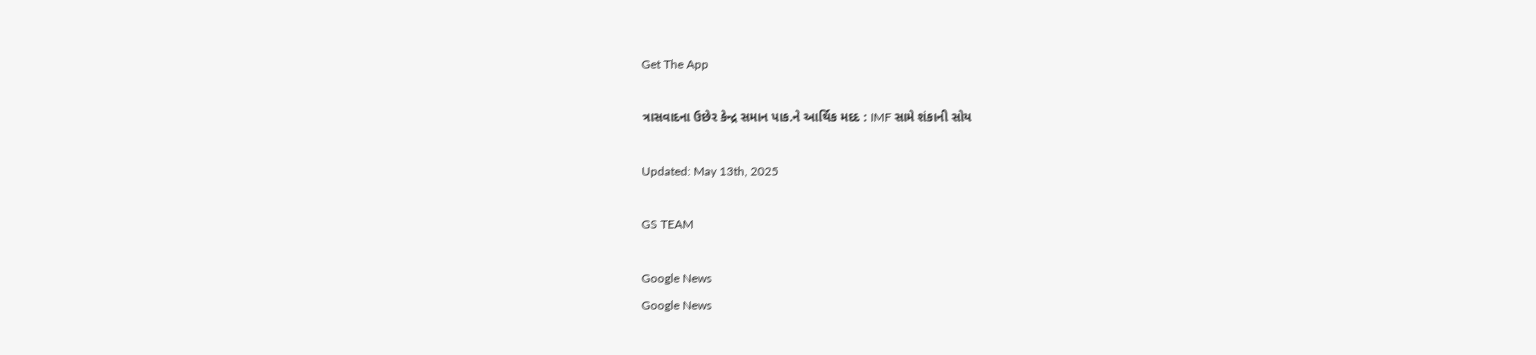Get The App

ત્રાસવાદના ઉછેર કેન્દ્ર સમાન પાક.ને આર્થિક મદદ : IMF સામે શંકાની સોય

Updated: May 13th, 2025

GS TEAM

Google News
Google News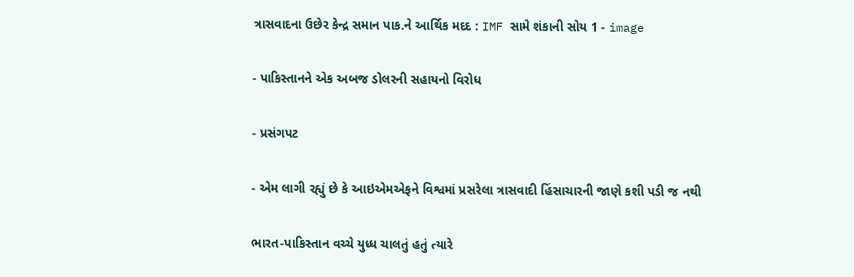ત્રાસવાદના ઉછેર કેન્દ્ર સમાન પાક.ને આર્થિક મદદ : IMF સામે શંકાની સોય 1 - image

- પાકિસ્તાનને એક અબજ ડોલરની સહાયનો વિરોધ

- પ્રસંગપટ

- એમ લાગી રહ્યું છે કે આઇએમએફને વિશ્વમાં પ્રસરેલા ત્રાસવાદી હિંસાચારની જાણે કશી પડી જ નથી

ભારત-પાકિસ્તાન વચ્ચે યુધ્ધ ચાલતું હતું ત્યારે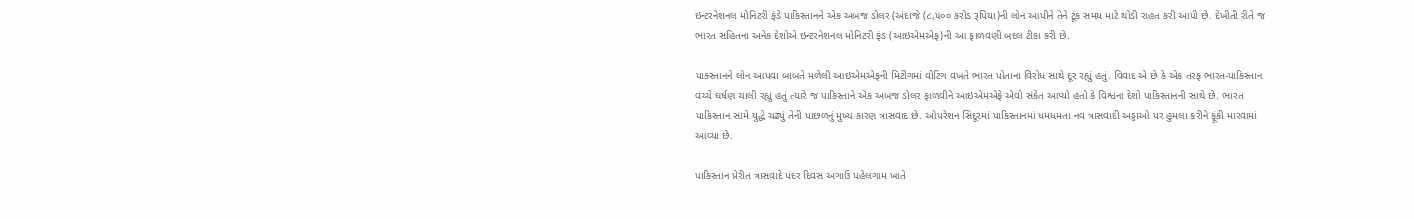ઇન્ટરનેશનલ મોનિટરી ફંડે પાકિસ્તાનને એક અબજ ડોલર (અંદાજે (૮,૫૦૦ કરોડ રૂપિયા)ની લોન આપીને તેને ટૂંક સમય માટે થોડી રાહત કરી આપી છે. દેખીતી રીતે જ ભારત સહિતના અનેક દેશોએ ઇન્ટરનેશનલ મોનિટરી ફંડ (આઇએમએફ)ની આ ફાળવણી બદલ ટીકા કરી છે.

પાક્સ્તાનને લોન આપવા બાબતે મળેલી આઇએમએફની મિટીંગમાં વોટિંગ વખતે ભારત પોતાના વિરોધ સાથે દૂર રહ્યું હતું. વિવાદ એ છે કે એક તરફ ભારત-પાકિસ્તાન વચ્ચે ઘર્ષણ ચાલી રહ્યું હતું ત્યારે જ પાકિસ્તાને એક અબજ ડોલર ફાળવીને આઇએમએફે એવો સંકેત આપ્યો હતો કે વિશ્વના દેશો પાકિસ્તાનની સાથે છે. ભારત પાકિસ્તાન સામે યુદ્ધે ચઢ્યું તેની પાછળનું મુખ્ય કારણ ત્રાસવાદ છે. ઓપરેશન સિંદૂરમાં પાકિસ્તાનમાં ધમધમતા નવ ત્રાસવાદી અડ્ડાઓ પર હુમલા કરીને ફૂંકી મારવામાં આવ્યા છે.

પાકિસ્તાન પ્રેરીત ત્રાસવાદે પંદર દિવસ અગાઉ પહેલગામ ખાતે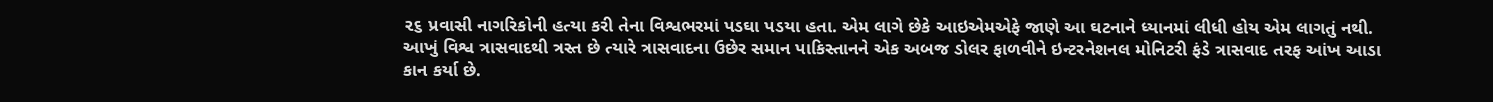૨૬ પ્રવાસી નાગરિકોની હત્યા કરી તેના વિશ્વભરમાં પડઘા પડયા હતા. એમ લાગે છેકે આઇએમએફે જાણે આ ઘટનાને ધ્યાનમાં લીધી હોય એમ લાગતું નથી. આખું વિશ્વ ત્રાસવાદથી ત્રસ્ત છે ત્યારે ત્રાસવાદના ઉછેર સમાન પાકિસ્તાનને એક અબજ ડોલર ફાળવીને ઇન્ટરનેશનલ મોનિટરી ફંડે ત્રાસવાદ તરફ આંખ આડા કાન કર્યા છે.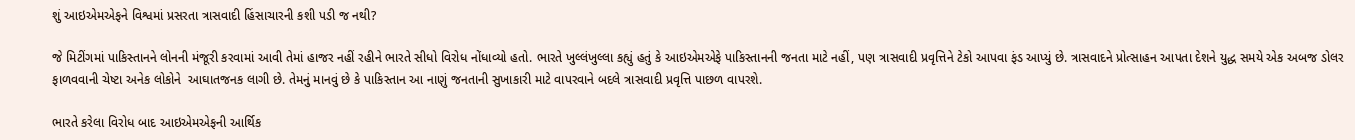શું આઇએમએફને વિશ્વમાં પ્રસરતા ત્રાસવાદી હિંસાચારની કશી પડી જ નથી?

જે મિટીંગમાં પાકિસ્તાનને લોનની મંજૂરી કરવામાં આવી તેમાં હાજર નહીં રહીને ભારતે સીધો વિરોધ નોંધાવ્યો હતો. ભારતે ખુલ્લંખુલ્લા કહ્યું હતું કે આઇએમએફે પાકિસ્તાનની જનતા માટે નહીં, પણ ત્રાસવાદી પ્રવૃત્તિને ટેકો આપવા ફંડ આપ્યું છે. ત્રાસવાદને પ્રોત્સાહન આપતા દેશને યુદ્ધ સમયે એક અબજ ડોલર ફાળવવાની ચેષ્ટા અનેક લોકોને  આઘાતજનક લાગી છે. તેમનું માનવું છે કે પાકિસ્તાન આ નાણું જનતાની સુખાકારી માટે વાપરવાને બદલે ત્રાસવાદી પ્રવૃત્તિ પાછળ વાપરશે.

ભારતે કરેલા વિરોધ બાદ આઇએમએફની આર્થિક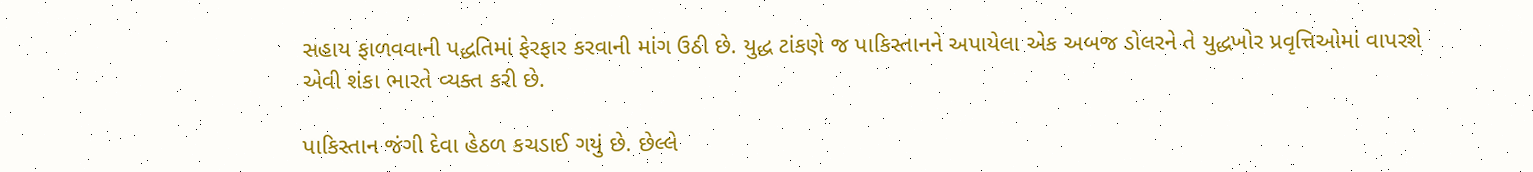સહાય ફાળવવાની પદ્ધતિમાં ફેરફાર કરવાની માંગ ઉઠી છે. યુદ્ધ ટાંકણે જ પાકિસ્તાનને અપાયેલા એક અબજ ડોલરને તે યુદ્ધખોર પ્રવૃત્તિઓમાં વાપરશે એવી શંકા ભારતે વ્યક્ત કરી છે.

પાકિસ્તાન જંગી દેવા હેઠળ કચડાઈ ગયું છે. છેલ્લે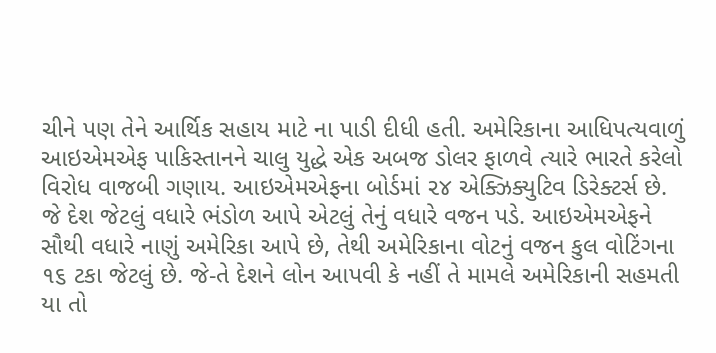ચીને પણ તેને આર્થિક સહાય માટે ના પાડી દીધી હતી. અમેરિકાના આધિપત્યવાળું આઇએમએફ પાકિસ્તાનને ચાલુ યુદ્ધે એક અબજ ડોલર ફાળવે ત્યારે ભારતે કરેલો વિરોધ વાજબી ગણાય. આઇએમએફના બોર્ડમાં ૨૪ એક્ઝિક્યુટિવ ડિરેક્ટર્સ છે. જે દેશ જેટલું વધારે ભંડોળ આપે એટલું તેનું વધારે વજન પડે. આઇએમએફને સૌથી વધારે નાણું અમેરિકા આપે છે, તેથી અમેરિકાના વોટનું વજન કુલ વોટિંગના ૧૬ ટકા જેટલું છે. જે-તે દેશને લોન આપવી કે નહીં તે મામલે અમેરિકાની સહમતી યા તો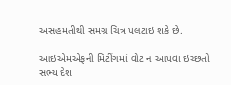અસહમતીથી સમગ્ર ચિત્ર પલટાઇ શકે છે.

આઇએમએફની મિટીંગમાં વોટ ન આપવા ઇચ્છતો સભ્ય દેશ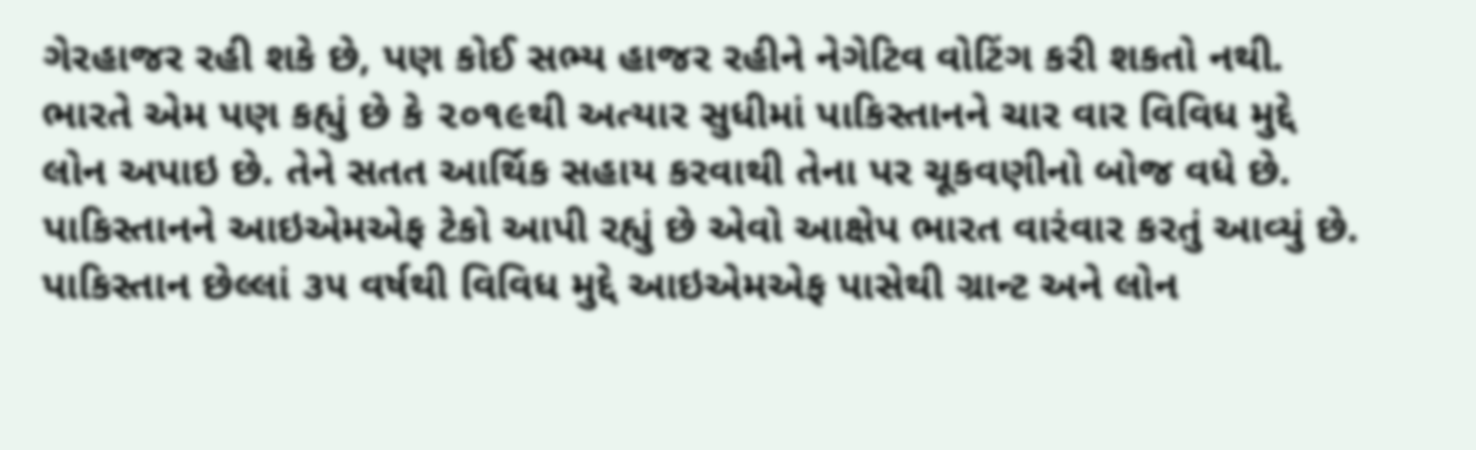ગેરહાજર રહી શકે છે, પણ કોઈ સભ્ય હાજર રહીને નેગેટિવ વોટિંગ કરી શકતો નથી. ભારતે એમ પણ કહ્યું છે કે ૨૦૧૯થી અત્યાર સુધીમાં પાકિસ્તાનને ચાર વાર વિવિધ મુદ્દે લોન અપાઇ છે. તેને સતત આર્થિક સહાય કરવાથી તેના પર ચૂકવણીનો બોજ વધે છે. પાકિસ્તાનને આઇએમએફ ટેકો આપી રહ્યું છે એવો આક્ષેપ ભારત વારંવાર કરતું આવ્યું છે.  પાકિસ્તાન છેલ્લાં ૩૫ વર્ષથી વિવિધ મુદ્દે આઇએમએફ પાસેથી ગ્રાન્ટ અને લોન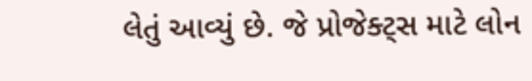લેતું આવ્યું છે. જે પ્રોજેક્ટ્સ માટે લોન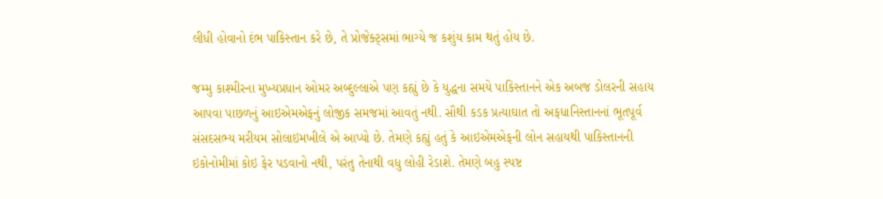લીધી હોવાનો દંભ પાકિસ્તાન કરે છે, તે પ્રોજેક્ટ્સમાં ભાગ્યે જ કશુંય કામ થતું હોય છે.

જમ્મુ કાશ્મીરના મુખ્યપ્રધાન ઓમર અબ્દુલ્લાએ પણ કહ્યું છે કે યુદ્ધના સમયે પાકિસ્તાનને એક અબજ ડોલરની સહાય આપવા પાછળનું આઇએમએફનું લોજીક સમજમાં આવતું નથી. સૌથી કડક પ્રત્યાઘાત તો અફધાનિસ્તાનનાં ભૂતપૂર્વ સંસદસભ્ય મરીયમ સોલાઇમખીલે એ આપ્યો છે. તેમણે કહ્યું હતું કે આઇએમએફની લોન સહાયથી પાકિસ્તાનની ઇકોનોમીમાં કોઇ ફેર પડવાનો નથી, પરંતુ તેનાથી વધુ લોહી રેડાશે. તેમણે બહુ સ્પષ્ટ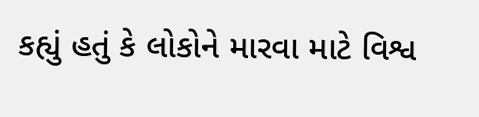કહ્યું હતું કે લોકોને મારવા માટે વિશ્વ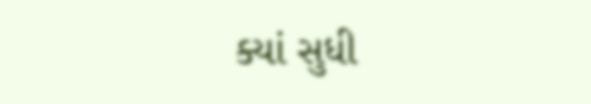ક્યાં સુધી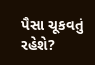પૈસા ચૂકવતું રહેશે?